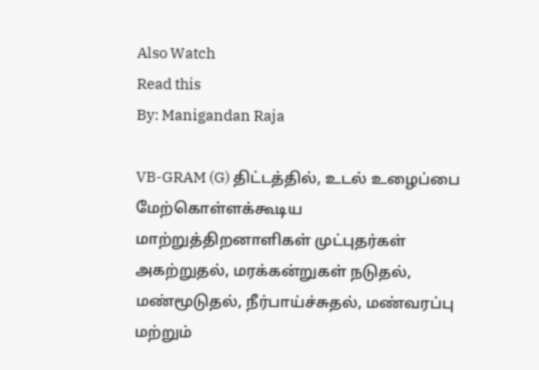Also Watch
Read this
By: Manigandan Raja

VB-GRAM (G) திட்டத்தில், உடல் உழைப்பை மேற்கொள்ளக்கூடிய மாற்றுத்திறனாளிகள் முட்புதர்கள் அகற்றுதல், மரக்கன்றுகள் நடுதல், மண்மூடுதல், நீர்பாய்ச்சுதல், மண்வரப்பு மற்றும்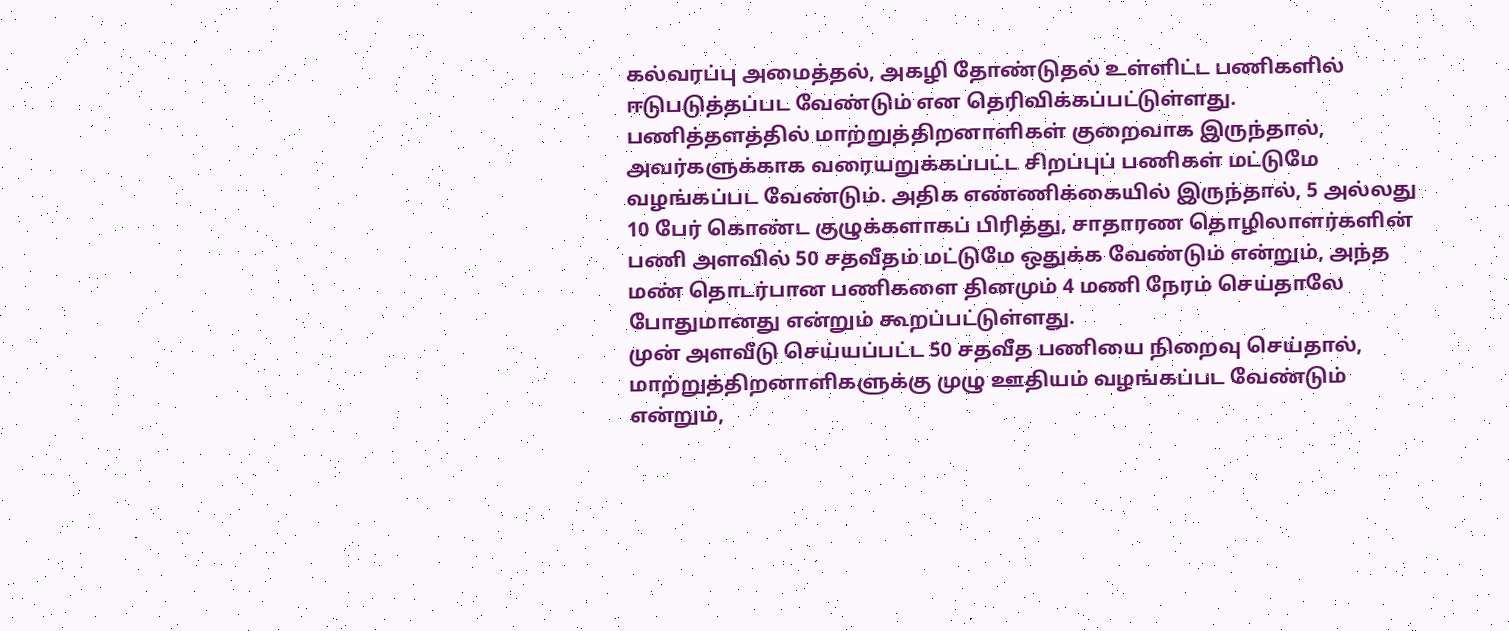கல்வரப்பு அமைத்தல், அகழி தோண்டுதல் உள்ளிட்ட பணிகளில் ஈடுபடுத்தப்பட வேண்டும் என தெரிவிக்கப்பட்டுள்ளது.
பணித்தளத்தில் மாற்றுத்திறனாளிகள் குறைவாக இருந்தால், அவர்களுக்காக வரையறுக்கப்பட்ட சிறப்புப் பணிகள் மட்டுமே வழங்கப்பட வேண்டும். அதிக எண்ணிக்கையில் இருந்தால், 5 அல்லது 10 பேர் கொண்ட குழுக்களாகப் பிரித்து, சாதாரண தொழிலாளர்களின் பணி அளவில் 50 சதவீதம் மட்டுமே ஒதுக்க வேண்டும் என்றும், அந்த மண் தொடர்பான பணிகளை தினமும் 4 மணி நேரம் செய்தாலே போதுமானது என்றும் கூறப்பட்டுள்ளது.
முன் அளவீடு செய்யப்பட்ட 50 சதவீத பணியை நிறைவு செய்தால், மாற்றுத்திறனாளிகளுக்கு முழு ஊதியம் வழங்கப்பட வேண்டும் என்றும்,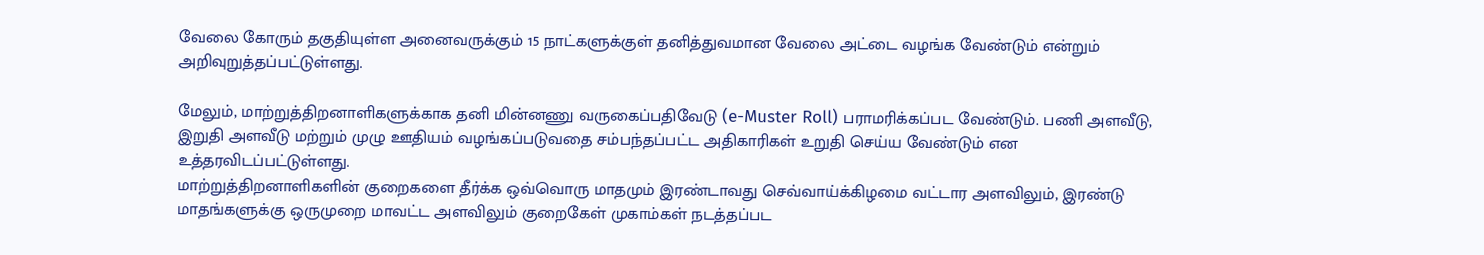வேலை கோரும் தகுதியுள்ள அனைவருக்கும் 15 நாட்களுக்குள் தனித்துவமான வேலை அட்டை வழங்க வேண்டும் என்றும் அறிவுறுத்தப்பட்டுள்ளது.

மேலும், மாற்றுத்திறனாளிகளுக்காக தனி மின்னணு வருகைப்பதிவேடு (e-Muster Roll) பராமரிக்கப்பட வேண்டும். பணி அளவீடு, இறுதி அளவீடு மற்றும் முழு ஊதியம் வழங்கப்படுவதை சம்பந்தப்பட்ட அதிகாரிகள் உறுதி செய்ய வேண்டும் என உத்தரவிடப்பட்டுள்ளது.
மாற்றுத்திறனாளிகளின் குறைகளை தீர்க்க ஒவ்வொரு மாதமும் இரண்டாவது செவ்வாய்க்கிழமை வட்டார அளவிலும், இரண்டு மாதங்களுக்கு ஒருமுறை மாவட்ட அளவிலும் குறைகேள் முகாம்கள் நடத்தப்பட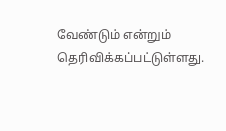வேண்டும் என்றும் தெரிவிக்கப்பட்டுள்ளது.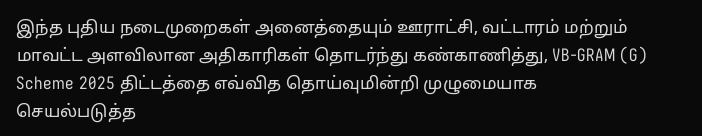இந்த புதிய நடைமுறைகள் அனைத்தையும் ஊராட்சி, வட்டாரம் மற்றும் மாவட்ட அளவிலான அதிகாரிகள் தொடர்ந்து கண்காணித்து, VB-GRAM (G) Scheme 2025 திட்டத்தை எவ்வித தொய்வுமின்றி முழுமையாக செயல்படுத்த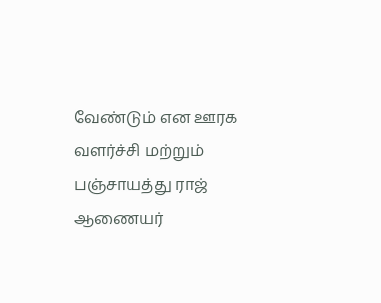வேண்டும் என ஊரக வளர்ச்சி மற்றும் பஞ்சாயத்து ராஜ் ஆணையர்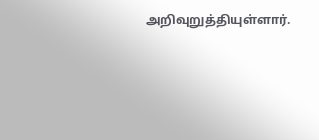அறிவுறுத்தியுள்ளார்.